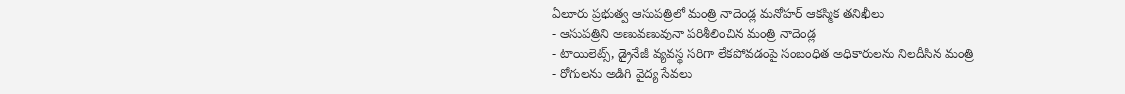ఏలూరు ప్రభుత్వ ఆసుపత్రిలో మంత్రి నాదెండ్ల మనోహర్ ఆకస్మిక తనిఖీలు
- ఆసుపత్రిని అణువణువునా పరిశీలించిన మంత్రి నాదెండ్ల
- టాయిలెట్స్, డ్రైనేజీ వ్యవస్థ సరిగా లేకపోవడంపై సంబంధిత అధికారులను నిలదీసిన మంత్రి
- రోగులను అడిగి వైద్య సేవలు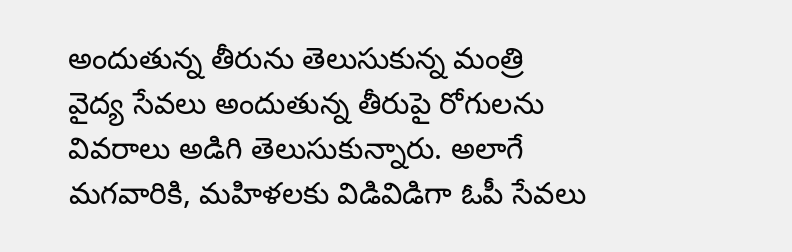అందుతున్న తీరును తెలుసుకున్న మంత్రి
వైద్య సేవలు అందుతున్న తీరుపై రోగులను వివరాలు అడిగి తెలుసుకున్నారు. అలాగే మగవారికి, మహిళలకు విడివిడిగా ఓపీ సేవలు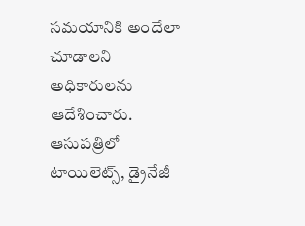సమయానికి అందేలా చూడాలని అధికారులను ఆదేశించారు. ఆసుపత్రిలో టాయిలెట్స్, డ్రైనేజీ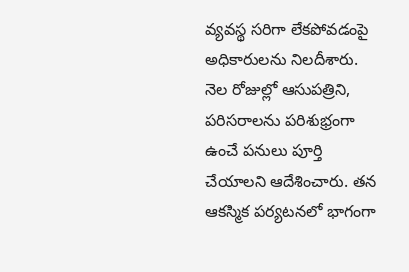వ్యవస్థ సరిగా లేకపోవడంపై అధికారులను నిలదీశారు.
నెల రోజుల్లో ఆసుపత్రిని, పరిసరాలను పరిశుభ్రంగా ఉంచే పనులు పూర్తి చేయాలని ఆదేశించారు. తన ఆకస్మిక పర్యటనలో భాగంగా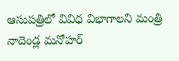ఆసుపత్రిలో వివిధ విభాగాలని మంత్రి నాదెండ్ల మనోహర్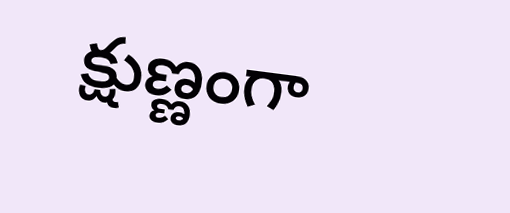క్షుణ్ణంగా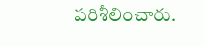పరిశీలించారు.